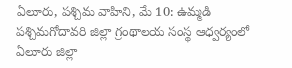ఏలూరు, పశ్చిమ వాహిని, మే 10: ఉమ్మడి పశ్చిమగోదావరి జిల్లా గ్రంథాలయ సంస్థ ఆధ్వర్యంలో ఏలూరు జిల్లా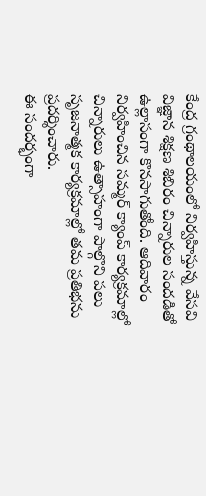కేంద్ర గ్రంథాలయంలో నిర్వహిస్తున్న వేసవి విజ్ఞాన శిక్షణ శిబిరం చిన్నారుల సందడితో ఉల్లాసంగా కొనసాగుతోంది. ఆదివారం నిర్వహించిన సమ్మర్ క్యాంప్ కార్యక్రమాల్లో చిన్నారులు ఉత్సాహంగా పాల్గొని పలు సృజనాత్మక కార్యక్రమాల్లో తమ ప్రతిభను ప్రదర్శించారు.
ఈ సందర్భంగా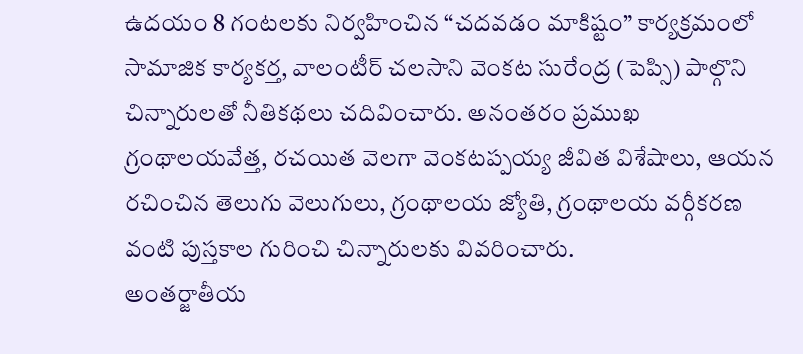ఉదయం 8 గంటలకు నిర్వహించిన “చదవడం మాకిష్టం” కార్యక్రమంలో సామాజిక కార్యకర్త, వాలంటీర్ చలసాని వెంకట సురేంద్ర (పెప్సి) పాల్గొని చిన్నారులతో నీతికథలు చదివించారు. అనంతరం ప్రముఖ గ్రంథాలయవేత్త, రచయిత వెలగా వెంకటప్పయ్య జీవిత విశేషాలు, ఆయన రచించిన తెలుగు వెలుగులు, గ్రంథాలయ జ్యోతి, గ్రంథాలయ వర్గీకరణ వంటి పుస్తకాల గురించి చిన్నారులకు వివరించారు.
అంతర్జాతీయ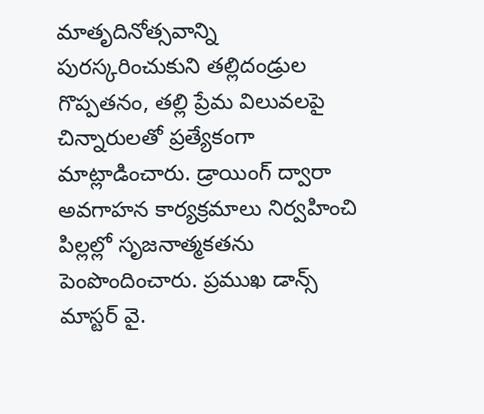మాతృదినోత్సవాన్ని పురస్కరించుకుని తల్లిదండ్రుల గొప్పతనం, తల్లి ప్రేమ విలువలపై చిన్నారులతో ప్రత్యేకంగా మాట్లాడించారు. డ్రాయింగ్ ద్వారా అవగాహన కార్యక్రమాలు నిర్వహించి పిల్లల్లో సృజనాత్మకతను పెంపొందించారు. ప్రముఖ డాన్స్ మాస్టర్ వై.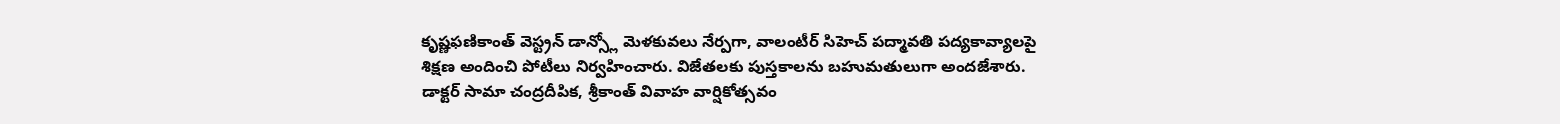కృష్ణఫణికాంత్ వెస్ట్రన్ డాన్స్లో మెళకువలు నేర్పగా, వాలంటీర్ సిహెచ్ పద్మావతి పద్యకావ్యాలపై శిక్షణ అందించి పోటీలు నిర్వహించారు. విజేతలకు పుస్తకాలను బహుమతులుగా అందజేశారు.
డాక్టర్ సామా చంద్రదీపిక, శ్రీకాంత్ వివాహ వార్షికోత్సవం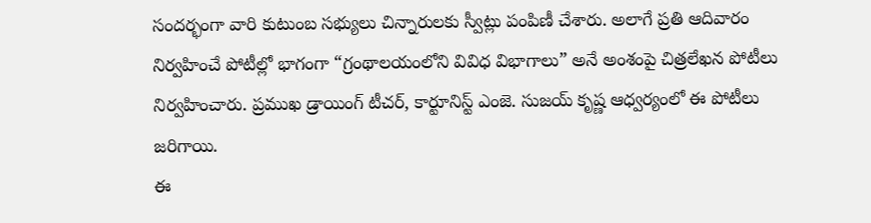సందర్భంగా వారి కుటుంబ సభ్యులు చిన్నారులకు స్వీట్లు పంపిణీ చేశారు. అలాగే ప్రతి ఆదివారం నిర్వహించే పోటీల్లో భాగంగా “గ్రంథాలయంలోని వివిధ విభాగాలు” అనే అంశంపై చిత్రలేఖన పోటీలు నిర్వహించారు. ప్రముఖ డ్రాయింగ్ టీచర్, కార్టూనిస్ట్ ఎంజె. సుజయ్ కృష్ణ ఆధ్వర్యంలో ఈ పోటీలు జరిగాయి.
ఈ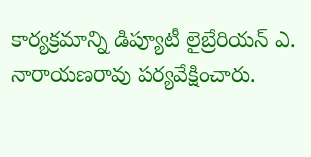కార్యక్రమాన్ని డిప్యూటీ లైబ్రేరియన్ ఎ. నారాయణరావు పర్యవేక్షించారు.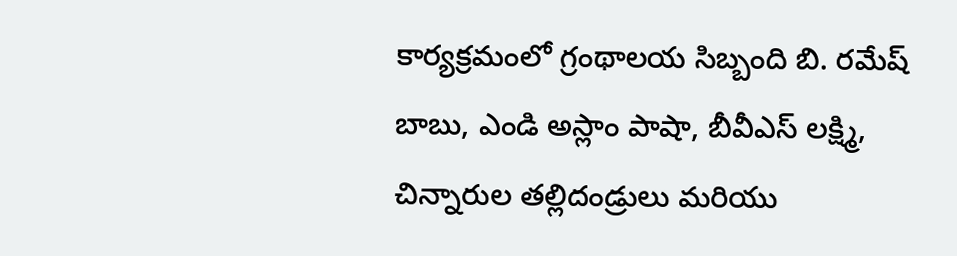కార్యక్రమంలో గ్రంథాలయ సిబ్బంది బి. రమేష్ బాబు, ఎండి అస్లాం పాషా, బీవీఎస్ లక్ష్మి, చిన్నారుల తల్లిదండ్రులు మరియు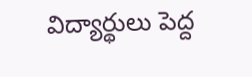విద్యార్థులు పెద్ద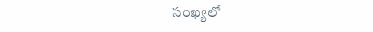సంఖ్యలో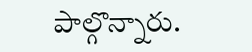పాల్గొన్నారు.